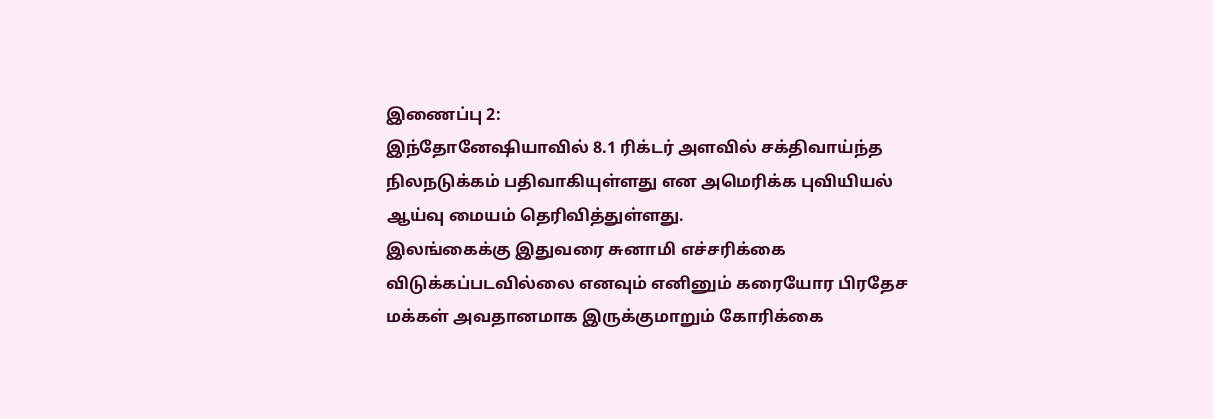இணைப்பு 2:
இந்தோனேஷியாவில் 8.1 ரிக்டர் அளவில் சக்திவாய்ந்த நிலநடுக்கம் பதிவாகியுள்ளது என அமெரிக்க புவியியல் ஆய்வு மையம் தெரிவித்துள்ளது.
இலங்கைக்கு இதுவரை சுனாமி எச்சரிக்கை விடுக்கப்படவில்லை எனவும் எனினும் கரையோர பிரதேச மக்கள் அவதானமாக இருக்குமாறும் கோரிக்கை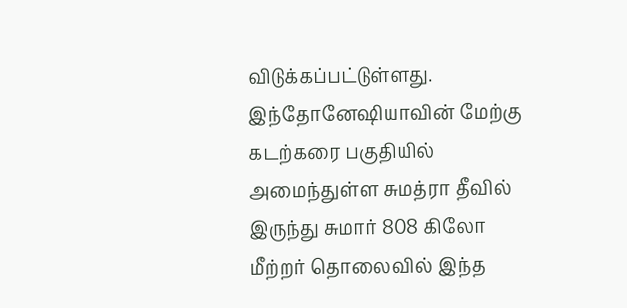விடுக்கப்பட்டுள்ளது.
இந்தோனேஷியாவின் மேற்கு கடற்கரை பகுதியில் அமைந்துள்ள சுமத்ரா தீவில் இருந்து சுமார் 808 கிலோ மீற்றர் தொலைவில் இந்த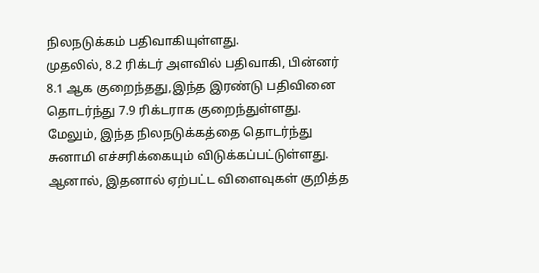நிலநடுக்கம் பதிவாகியுள்ளது.
முதலில், 8.2 ரிக்டர் அளவில் பதிவாகி, பின்னர் 8.1 ஆக குறைந்தது,இந்த இரண்டு பதிவினை தொடர்ந்து 7.9 ரிக்டராக குறைந்துள்ளது.
மேலும், இந்த நிலநடுக்கத்தை தொடர்ந்து சுனாமி எச்சரிக்கையும் விடுக்கப்பட்டுள்ளது.
ஆனால், இதனால் ஏற்பட்ட விளைவுகள் குறித்த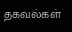தகவல்கள்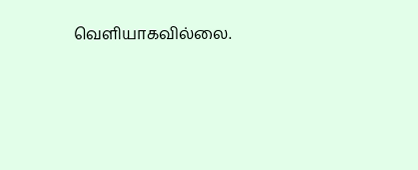வெளியாகவில்லை.